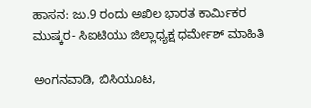ಹಾಸನ: ಜು.9 ರಂದು ಅಖಿಲ ಭಾರತ ಕಾರ್ಮಿಕರ ಮುಷ್ಕರ- ಸಿಐಟಿಯು ಜಿಲ್ಲಾಧ್ಯಕ್ಷ ಧರ್ಮೇಶ್ ಮಾಹಿತಿ

ಅಂಗನವಾಡಿ, ಬಿಸಿಯೂಟ,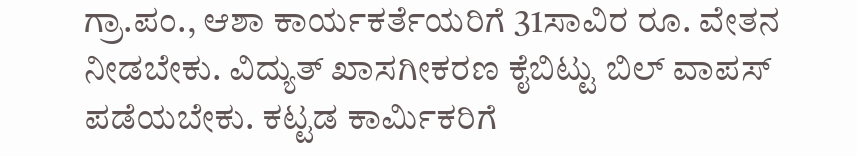ಗ್ರಾ.ಪಂ., ಆಶಾ ಕಾರ್ಯಕರ್ತೆಯರಿಗೆ 31ಸಾವಿರ ರೂ. ವೇತನ ನೀಡಬೇಕು. ವಿದ್ಯುತ್ ಖಾಸಗೀಕರಣ ಕೈಬಿಟ್ಟು ಬಿಲ್ ವಾಪಸ್ ಪಡೆಯಬೇಕು. ಕಟ್ಟಡ ಕಾರ್ಮಿಕರಿಗೆ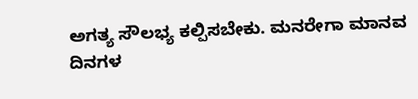ಅಗತ್ಯ ಸೌಲಭ್ಯ ಕಲ್ಪಿಸಬೇಕು. ಮನರೇಗಾ ಮಾನವ ದಿನಗಳ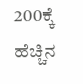200ಕ್ಕೆ ಹೆಚ್ಚಿನ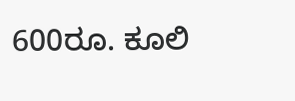600ರೂ. ಕೂಲಿ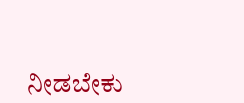ನೀಡಬೇಕು